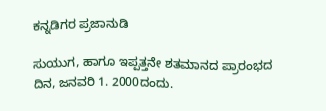ಕನ್ನಡಿಗರ ಪ್ರಜಾನುಡಿ

ಸುಯುಗ, ಹಾಗೂ ಇಪ್ಪತ್ತನೇ ಶತಮಾನದ ಪ್ರಾರಂಭದ ದಿನ, ಜನವರಿ 1. 2000ದಂದು.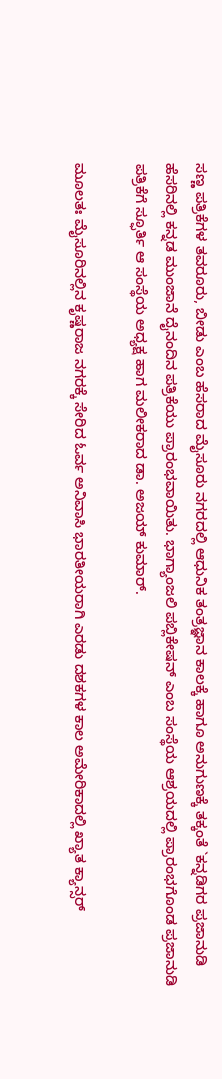ಸಣ್ಣ ಪತ್ರಿಕೆಗಳ ತವರೂರು, ಬೀಡು ಎಂಬ ಹೆಸರಾದ ಮೈಸೂರು ನಗರದಲ್ಲಿ ಆಧುನಿಕ ತಂತ್ರಜ್ಞಾನ ಕಾಲಕ್ಕೆ ಹಾಗೂ ಅನುಗುಣಕ್ಕೆ ತಕ್ಕಂತೆ `ಕನ್ನಡಿಗರ ಪ್ರಜಾನುಡಿ ಹೆಸರಿನಲ್ಲಿ ಕನ್ನಡ ಮುಂಜಾನೆ ದೈನಂದಿನ ಪತ್ರಿಕೆಯು ಪ್ರಾರಂಭವಾಯಿತು. ಭಾಗ್ಯಾಂಜಲಿ ಪಬ್ಲಿಕೇಷನ್ ಎಂಬ ಸಂಸ್ಥೆಯ ಆಶ್ರಯದಲ್ಲಿ ಪ್ರಾರಂಭಗೊಂಡ ಪ್ರಜಾನುಡಿ ಪತ್ರಿಕೆಗೆ ಸ್ಫೂರ್ತಿ ಆ ಸಂಸ್ಥೆಯ ಅಧ್ಯಕ್ಷ ಹಾಗ ಮಲೀಕರಾದ ಡಾ. ಅಜಯ್ ಕುಮಾರ್.

ಮೂಲತಃ ಮೈಸೂರಿನಲ್ಲಿನ ಕೃಷ್ಣರಾಜ ನಗರಕ್ಕೆ ಸೇರಿದ ಓರ್ವ ಅನಿವಾಸಿ ಭಾರತೀಯರಾಗಿ ಎರಡು ದಶಕಗಳ ಕಾಲ ಅಮೇರಿಕಾದಲ್ಲಿ ಖ್ಯಾತ ಕ್ಯಾನ್ಸರ್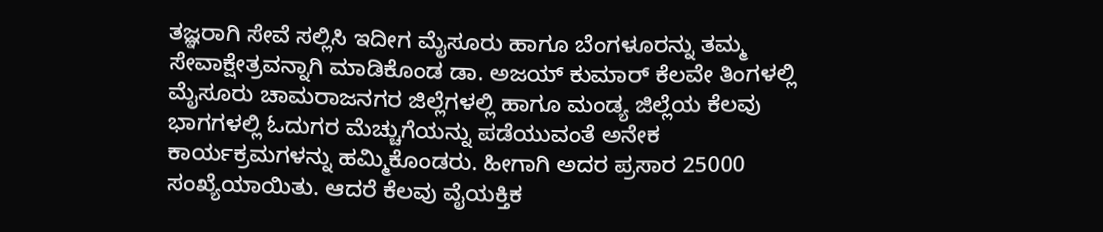ತಜ್ಞರಾಗಿ ಸೇವೆ ಸಲ್ಲಿಸಿ ಇದೀಗ ಮೈಸೂರು ಹಾಗೂ ಬೆಂಗಳೂರನ್ನು ತಮ್ಮ ಸೇವಾಕ್ಷೇತ್ರವನ್ನಾಗಿ ಮಾಡಿಕೊಂಡ ಡಾ. ಅಜಯ್ ಕುಮಾರ್ ಕೆಲವೇ ತಿಂಗಳಲ್ಲಿ ಮೈಸೂರು ಚಾಮರಾಜನಗರ ಜಿಲ್ಲೆಗಳಲ್ಲಿ ಹಾಗೂ ಮಂಡ್ಯ ಜಿಲ್ಲೆಯ ಕೆಲವು ಭಾಗಗಳಲ್ಲಿ ಓದುಗರ ಮೆಚ್ಚುಗೆಯನ್ನು ಪಡೆಯುವಂತೆ ಅನೇಕ ಕಾರ್ಯಕ್ರಮಗಳನ್ನು ಹಮ್ಮಿಕೊಂಡರು. ಹೀಗಾಗಿ ಅದರ ಪ್ರಸಾರ 25000 ಸಂಖ್ಯೆಯಾಯಿತು. ಆದರೆ ಕೆಲವು ವೈಯಕ್ತಿಕ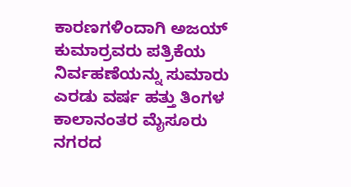ಕಾರಣಗಳಿಂದಾಗಿ ಅಜಯ್ ಕುಮಾರ್‍ರವರು ಪತ್ರಿಕೆಯ ನಿರ್ವಹಣೆಯನ್ನು ಸುಮಾರು ಎರಡು ವರ್ಷ ಹತ್ತು ತಿಂಗಳ ಕಾಲಾನಂತರ ಮೈಸೂರು ನಗರದ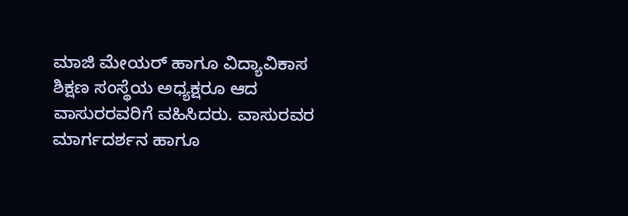ಮಾಜಿ ಮೇಯರ್ ಹಾಗೂ ವಿದ್ಯಾವಿಕಾಸ ಶಿಕ್ಷಣ ಸಂಸ್ಥೆಯ ಅಧ್ಯಕ್ಷರೂ ಆದ ವಾಸುರರವರಿಗೆ ವಹಿಸಿದರು. ವಾಸುರವರ ಮಾರ್ಗದರ್ಶನ ಹಾಗೂ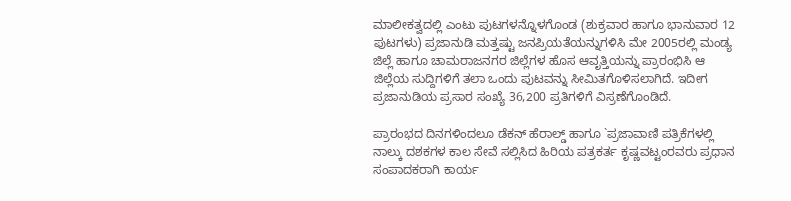ಮಾಲೀಕತ್ವದಲ್ಲಿ ಎಂಟು ಪುಟಗಳನ್ನೊಳಗೊಂಡ (ಶುಕ್ರವಾರ ಹಾಗೂ ಭಾನುವಾರ 12 ಪುಟಗಳು) ಪ್ರಜಾನುಡಿ ಮತ್ತಷ್ಟು ಜನಪ್ರಿಯತೆಯನ್ನುಗಳಿಸಿ ಮೇ 2005ರಲ್ಲಿ ಮಂಡ್ಯ ಜಿಲ್ಲೆ ಹಾಗೂ ಚಾಮರಾಜನಗರ ಜಿಲ್ಲೆಗಳ ಹೊಸ ಆವೃತ್ತಿಯನ್ನು ಪ್ರಾರಂಭಿಸಿ ಆ ಜಿಲ್ಲೆಯ ಸುದ್ದಿಗಳಿಗೆ ತಲಾ ಒಂದು ಪುಟವನ್ನು ಸೀಮಿತಗೊಳಿಸಲಾಗಿದೆ. ಇದೀಗ ಪ್ರಜಾನುಡಿಯ ಪ್ರಸಾರ ಸಂಖ್ಯೆ 36,200 ಪ್ರತಿಗಳಿಗೆ ವಿಸ್ರಣೆಗೊಂಡಿದೆ.

ಪ್ರಾರಂಭದ ದಿನಗಳಿಂದಲೂ ಡೆಕನ್ ಹೆರಾಲ್ಡ್ ಹಾಗೂ `ಪ್ರಜಾವಾಣಿ ಪತ್ರಿಕೆಗಳಲ್ಲಿ ನಾಲ್ಕು ದಶಕಗಳ ಕಾಲ ಸೇವೆ ಸಲ್ಲಿಸಿದ ಹಿರಿಯ ಪತ್ರಕರ್ತ ಕೃಷ್ಣವಟ್ಟಂರವರು ಪ್ರಧಾನ ಸಂಪಾದಕರಾಗಿ ಕಾರ್ಯ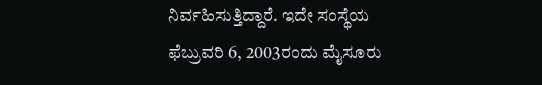ನಿರ್ವಹಿಸುತ್ತಿದ್ದಾರೆ. ಇದೇ ಸಂಸ್ಥೆಯ ಫೆಬ್ರುವರಿ 6, 2003ರಂದು ಮೈಸೂರು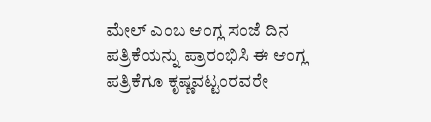ಮೇಲ್ ಎಂಬ ಆಂಗ್ಲ ಸಂಜೆ ದಿನ ಪತ್ರಿಕೆಯನ್ನು ಪ್ರಾರಂಭಿಸಿ ಈ ಆಂಗ್ಲ ಪತ್ರಿಕೆಗೂ ಕೃಷ್ಣವಟ್ಟಂರವರೇ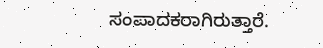ಸಂಪಾದಕರಾಗಿರುತ್ತಾರೆ.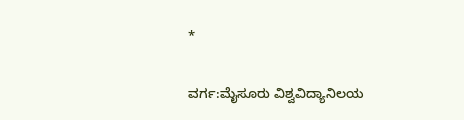*

ವರ್ಗ:ಮೈಸೂರು ವಿಶ್ವವಿದ್ಯಾನಿಲಯ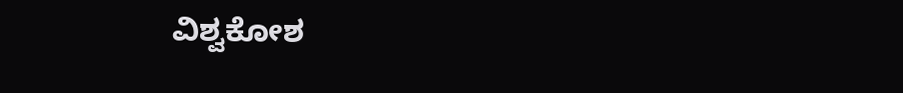ವಿಶ್ವಕೋಶ